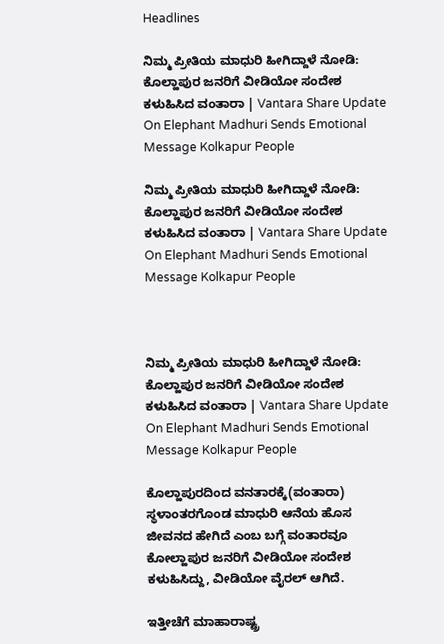Headlines

ನಿಮ್ಮ ಪ್ರೀತಿಯ ಮಾಧುರಿ ಹೀಗಿದ್ದಾಳೆ ನೋಡಿ: ಕೊಲ್ಹಾಪುರ ಜನರಿಗೆ ವೀಡಿಯೋ ಸಂದೇಶ ಕಳುಹಿಸಿದ ವಂತಾರಾ | Vantara Share Update On Elephant Madhuri Sends Emotional Message Kolkapur People

ನಿಮ್ಮ ಪ್ರೀತಿಯ ಮಾಧುರಿ ಹೀಗಿದ್ದಾಳೆ ನೋಡಿ: ಕೊಲ್ಹಾಪುರ ಜನರಿಗೆ ವೀಡಿಯೋ ಸಂದೇಶ ಕಳುಹಿಸಿದ ವಂತಾರಾ | Vantara Share Update On Elephant Madhuri Sends Emotional Message Kolkapur People



ನಿಮ್ಮ ಪ್ರೀತಿಯ ಮಾಧುರಿ ಹೀಗಿದ್ದಾಳೆ ನೋಡಿ: ಕೊಲ್ಹಾಪುರ ಜನರಿಗೆ ವೀಡಿಯೋ ಸಂದೇಶ ಕಳುಹಿಸಿದ ವಂತಾರಾ | Vantara Share Update On Elephant Madhuri Sends Emotional Message Kolkapur People

ಕೊಲ್ಹಾಪುರದಿಂದ ವನತಾರಕ್ಕೆ(ವಂತಾರಾ) ಸ್ಥಳಾಂತರಗೊಂಡ ಮಾಧುರಿ ಆನೆಯ ಹೊಸ ಜೀವನದ ಹೇಗಿದೆ ಎಂಬ ಬಗ್ಗೆ ವಂತಾರವೂ ಕೋಲ್ಹಾಪುರ ಜನರಿಗೆ ವೀಡಿಯೋ ಸಂದೇಶ ಕಳುಹಿಸಿದ್ದು, ವೀಡಿಯೋ ವೈರಲ್ ಆಗಿದೆ.

ಇತ್ತೀಚೆಗೆ ಮಾಹಾರಾಷ್ಟ್ರ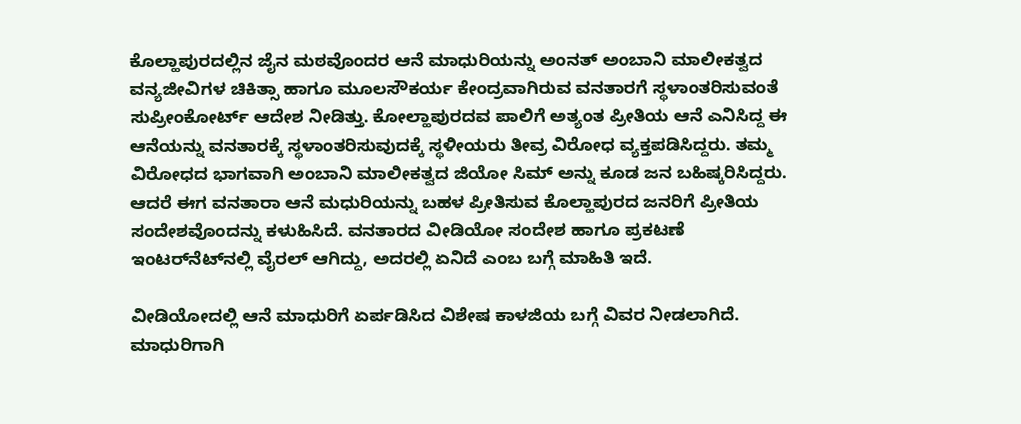ಕೊಲ್ಹಾಪುರದಲ್ಲಿನ ಜೈನ ಮಠವೊಂದರ ಆನೆ ಮಾಧುರಿಯನ್ನು ಅಂನತ್ ಅಂಬಾನಿ ಮಾಲೀಕತ್ವದ ವನ್ಯಜೀವಿಗಳ ಚಿಕಿತ್ಸಾ ಹಾಗೂ ಮೂಲಸೌಕರ್ಯ ಕೇಂದ್ರವಾಗಿರುವ ವನತಾರಗೆ ಸ್ಥಳಾಂತರಿಸುವಂತೆ ಸುಪ್ರೀಂಕೋರ್ಟ್ ಆದೇಶ ನೀಡಿತ್ತು. ಕೋಲ್ಹಾಪುರದವ ಪಾಲಿಗೆ ಅತ್ಯಂತ ಪ್ರೀತಿಯ ಆನೆ ಎನಿಸಿದ್ದ ಈ ಆನೆಯನ್ನು ವನತಾರಕ್ಕೆ ಸ್ಥಳಾಂತರಿಸುವುದಕ್ಕೆ ಸ್ಥಳೀಯರು ತೀವ್ರ ವಿರೋಧ ವ್ಯಕ್ತಪಡಿಸಿದ್ದರು. ತಮ್ಮ ವಿರೋಧದ ಭಾಗವಾಗಿ ಅಂಬಾನಿ ಮಾಲೀಕತ್ವದ ಜಿಯೋ ಸಿಮ್‌ ಅನ್ನು ಕೂಡ ಜನ ಬಹಿಷ್ಕರಿಸಿದ್ದರು. ಆದರೆ ಈಗ ವನತಾರಾ ಆನೆ ಮಧುರಿಯನ್ನು ಬಹಳ ಪ್ರೀತಿಸುವ ಕೊಲ್ಹಾಪುರದ ಜನರಿಗೆ ಪ್ರೀತಿಯ ಸಂದೇಶವೊಂದನ್ನು ಕಳುಹಿಸಿದೆ. ವನತಾರದ ವೀಡಿಯೋ ಸಂದೇಶ ಹಾಗೂ ಪ್ರಕಟಣೆ ಇಂಟರ್‌ನೆಟ್‌ನಲ್ಲಿ ವೈರಲ್ ಆಗಿದ್ದು, ಅದರಲ್ಲಿ ಏನಿದೆ ಎಂಬ ಬಗ್ಗೆ ಮಾಹಿತಿ ಇದೆ.

ವೀಡಿಯೋದಲ್ಲಿ ಆನೆ ಮಾಧುರಿಗೆ ಏರ್ಪಡಿಸಿದ ವಿಶೇಷ ಕಾಳಜಿಯ ಬಗ್ಗೆ ವಿವರ ನೀಡಲಾಗಿದೆ. ಮಾಧುರಿಗಾಗಿ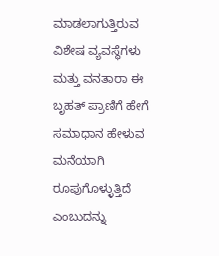ಮಾಡಲಾಗುತ್ತಿರುವ ವಿಶೇಷ ವ್ಯವಸ್ಥೆಗಳು ಮತ್ತು ವನತಾರಾ ಈ ಬೃಹತ್ ಪ್ರಾಣಿಗೆ ಹೇಗೆ ಸಮಾಧಾನ ಹೇಳುವ ಮನೆಯಾಗಿ ರೂಪುಗೊಳ್ಳುತ್ತಿದೆ ಎಂಬುದನ್ನು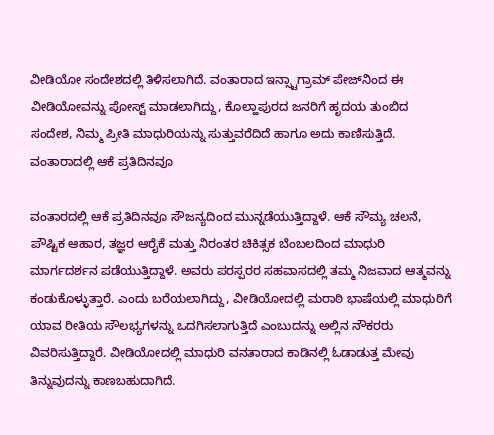ವೀಡಿಯೋ ಸಂದೇಶದಲ್ಲಿ ತಿಳಿಸಲಾಗಿದೆ. ವಂತಾರಾದ ಇನ್ಸ್ಟಾಗ್ರಾಮ್ ಪೇಜ್‌ನಿಂದ ಈ ವೀಡಿಯೋವನ್ನು ಪೋಸ್ಟ್ ಮಾಡಲಾಗಿದ್ದು, ಕೊಲ್ಹಾಪುರದ ಜನರಿಗೆ ಹೃದಯ ತುಂಬಿದ ಸಂದೇಶ, ನಿಮ್ಮ ಪ್ರೀತಿ ಮಾಧುರಿಯನ್ನು ಸುತ್ತುವರೆದಿದೆ ಹಾಗೂ ಅದು ಕಾಣಿಸುತ್ತಿದೆ. ವಂತಾರಾದಲ್ಲಿ ಆಕೆ ಪ್ರತಿದಿನವೂ

ವಂತಾರದಲ್ಲಿ ಆಕೆ ಪ್ರತಿದಿನವೂ ಸೌಜನ್ಯದಿಂದ ಮುನ್ನಡೆಯುತ್ತಿದ್ದಾಳೆ. ಆಕೆ ಸೌಮ್ಯ ಚಲನೆ, ಪೌಷ್ಟಿಕ ಆಹಾರ, ತಜ್ಞರ ಆರೈಕೆ ಮತ್ತು ನಿರಂತರ ಚಿಕಿತ್ಸಕ ಬೆಂಬಲದಿಂದ ಮಾಧುರಿ ಮಾರ್ಗದರ್ಶನ ಪಡೆಯುತ್ತಿದ್ದಾಳೆ. ಅವರು ಪರಸ್ಪರರ ಸಹವಾಸದಲ್ಲಿ ತಮ್ಮ ನಿಜವಾದ ಆತ್ಮವನ್ನು ಕಂಡುಕೊಳ್ಳುತ್ತಾರೆ. ಎಂದು ಬರೆಯಲಾಗಿದ್ದು, ವೀಡಿಯೋದಲ್ಲಿ ಮರಾಠಿ ಭಾಷೆಯಲ್ಲಿ ಮಾಧುರಿಗೆ ಯಾವ ರೀತಿಯ ಸೌಲಭ್ಯಗಳನ್ನು ಒದಗಿಸಲಾಗುತ್ತಿದೆ ಎಂಬುದನ್ನು ಅಲ್ಲಿನ ನೌಕರರು ವಿವರಿಸುತ್ತಿದ್ದಾರೆ. ವೀಡಿಯೋದಲ್ಲಿ ಮಾಧುರಿ ವನತಾರಾದ ಕಾಡಿನಲ್ಲಿ ಓಡಾಡುತ್ತ ಮೇವು ತಿನ್ನುವುದನ್ನು ಕಾಣಬಹುದಾಗಿದೆ.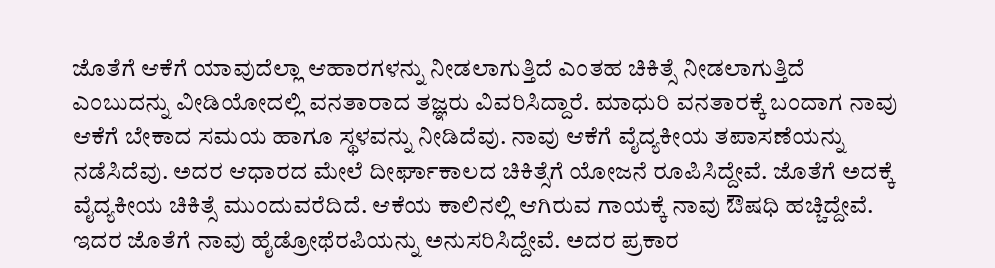ಜೊತೆಗೆ ಆಕೆಗೆ ಯಾವುದೆಲ್ಲಾ ಆಹಾರಗಳನ್ನು ನೀಡಲಾಗುತ್ತಿದೆ ಎಂತಹ ಚಿಕಿತ್ಸೆ ನೀಡಲಾಗುತ್ತಿದೆ ಎಂಬುದನ್ನು ವೀಡಿಯೋದಲ್ಲಿ ವನತಾರಾದ ತಜ್ಞರು ವಿವರಿಸಿದ್ದಾರೆ. ಮಾಧುರಿ ವನತಾರಕ್ಕೆ ಬಂದಾಗ ನಾವು ಆಕೆಗೆ ಬೇಕಾದ ಸಮಯ ಹಾಗೂ ಸ್ಥಳವನ್ನು ನೀಡಿದೆವು. ನಾವು ಆಕೆಗೆ ವೈದ್ಯಕೀಯ ತಪಾಸಣೆಯನ್ನು ನಡೆಸಿದೆವು. ಅದರ ಆಧಾರದ ಮೇಲೆ ದೀರ್ಘಾಕಾಲದ ಚಿಕಿತ್ಸೆಗೆ ಯೋಜನೆ ರೂಪಿಸಿದ್ದೇವೆ. ಜೊತೆಗೆ ಅದಕ್ಕೆ ವೈದ್ಯಕೀಯ ಚಿಕಿತ್ಸೆ ಮುಂದುವರೆದಿದೆ. ಆಕೆಯ ಕಾಲಿನಲ್ಲಿ ಆಗಿರುವ ಗಾಯಕ್ಕೆ ನಾವು ಔಷಧಿ ಹಚ್ಚಿದ್ದೇವೆ. ಇದರ ಜೊತೆಗೆ ನಾವು ಹೈಡ್ರೋಥೆರಪಿಯನ್ನು ಅನುಸರಿಸಿದ್ದೇವೆ. ಅದರ ಪ್ರಕಾರ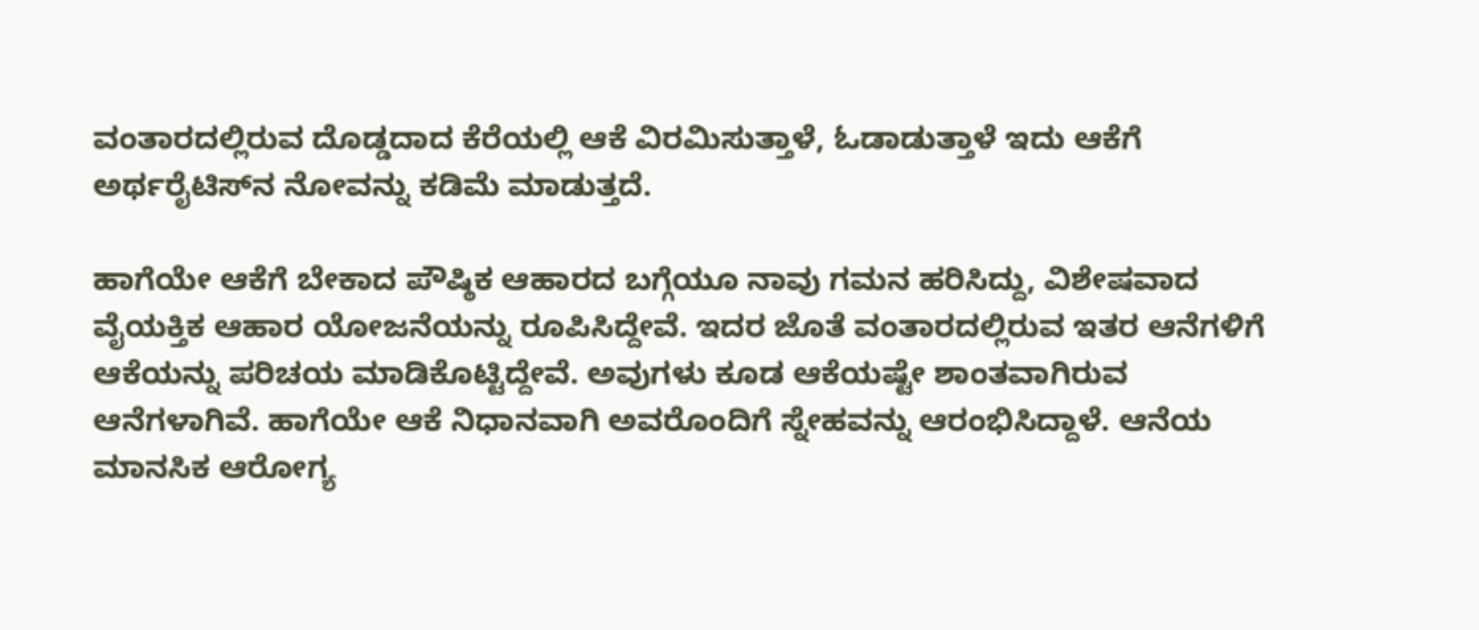ವಂತಾರದಲ್ಲಿರುವ ದೊಡ್ಡದಾದ ಕೆರೆಯಲ್ಲಿ ಆಕೆ ವಿರಮಿಸುತ್ತಾಳೆ, ಓಡಾಡುತ್ತಾಳೆ ಇದು ಆಕೆಗೆ ಅರ್ಥರೈಟಿಸ್‌ನ ನೋವನ್ನು ಕಡಿಮೆ ಮಾಡುತ್ತದೆ.

ಹಾಗೆಯೇ ಆಕೆಗೆ ಬೇಕಾದ ಪೌಷ್ಠಿಕ ಆಹಾರದ ಬಗ್ಗೆಯೂ ನಾವು ಗಮನ ಹರಿಸಿದ್ದು, ವಿಶೇಷವಾದ ವೈಯಕ್ತಿಕ ಆಹಾರ ಯೋಜನೆಯನ್ನು ರೂಪಿಸಿದ್ದೇವೆ. ಇದರ ಜೊತೆ ವಂತಾರದಲ್ಲಿರುವ ಇತರ ಆನೆಗಳಿಗೆ ಆಕೆಯನ್ನು ಪರಿಚಯ ಮಾಡಿಕೊಟ್ಟಿದ್ದೇವೆ. ಅವುಗಳು ಕೂಡ ಆಕೆಯಷ್ಟೇ ಶಾಂತವಾಗಿರುವ ಆನೆಗಳಾಗಿವೆ. ಹಾಗೆಯೇ ಆಕೆ ನಿಧಾನವಾಗಿ ಅವರೊಂದಿಗೆ ಸ್ನೇಹವನ್ನು ಆರಂಭಿಸಿದ್ದಾಳೆ. ಆನೆಯ ಮಾನಸಿಕ ಆರೋಗ್ಯ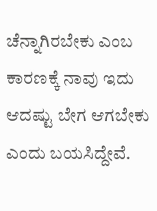ಚೆನ್ನಾಗಿರಬೇಕು ಎಂಬ ಕಾರಣಕ್ಕೆ ನಾವು ಇದು ಆದಷ್ಟು ಬೇಗ ಆಗಬೇಕು ಎಂದು ಬಯಸಿದ್ದೇವೆ.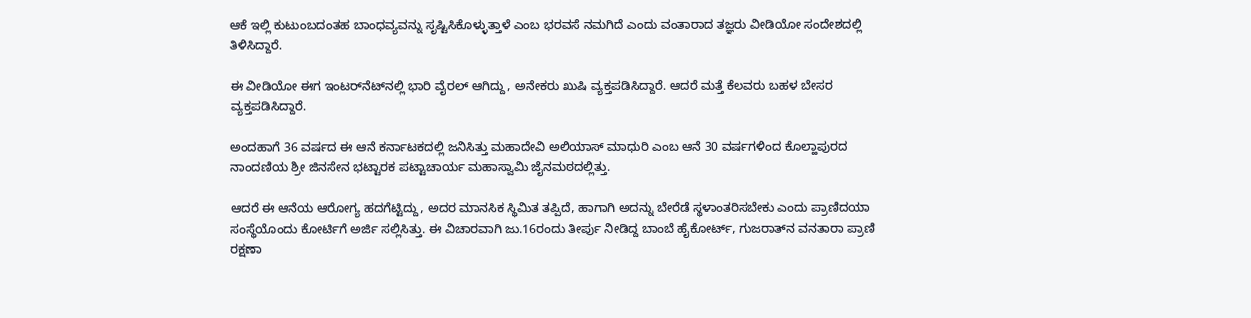ಆಕೆ ಇಲ್ಲಿ ಕುಟುಂಬದಂತಹ ಬಾಂಧವ್ಯವನ್ನು ಸೃಷ್ಟಿಸಿಕೊಳ್ಳುತ್ತಾಳೆ ಎಂಬ ಭರವಸೆ ನಮಗಿದೆ ಎಂದು ವಂತಾರಾದ ತಜ್ಞರು ವೀಡಿಯೋ ಸಂದೇಶದಲ್ಲಿ ತಿಳಿಸಿದ್ದಾರೆ.

ಈ ವೀಡಿಯೋ ಈಗ ಇಂಟರ್‌ನೆಟ್‌ನಲ್ಲಿ ಭಾರಿ ವೈರಲ್ ಆಗಿದ್ದು, ಅನೇಕರು ಖುಷಿ ವ್ಯಕ್ತಪಡಿಸಿದ್ದಾರೆ. ಆದರೆ ಮತ್ತೆ ಕೆಲವರು ಬಹಳ ಬೇಸರ ವ್ಯಕ್ತಪಡಿಸಿದ್ದಾರೆ.

ಅಂದಹಾಗೆ 36 ವರ್ಷದ ಈ ಆನೆ ಕರ್ನಾಟಕದಲ್ಲಿ ಜನಿಸಿತ್ತು ಮಹಾದೇವಿ ಅಲಿಯಾಸ್ ಮಾಧುರಿ ಎಂಬ ಆನೆ 30 ವರ್ಷಗಳಿಂದ ಕೊಲ್ಹಾಪುರದ ನಾಂದಣಿಯ ಶ್ರೀ ಜಿನಸೇನ ಭಟ್ಟಾರಕ ಪಟ್ಟಾಚಾರ್ಯ ಮಹಾಸ್ವಾಮಿ ಜೈನಮಠದಲ್ಲಿತ್ತು.

ಆದರೆ ಈ ಆನೆಯ ಆರೋಗ್ಯ ಹದಗೆಟ್ಟಿದ್ದು, ಅದರ ಮಾನಸಿಕ ಸ್ಥಿಮಿತ ತಪ್ಪಿದೆ, ಹಾಗಾಗಿ ಅದನ್ನು ಬೇರೆಡೆ ಸ್ಥಳಾಂತರಿಸಬೇಕು ಎಂದು ಪ್ರಾಣಿದಯಾ ಸಂಸ್ಥೆಯೊಂದು ಕೋರ್ಟಿಗೆ ಅರ್ಜಿ ಸಲ್ಲಿಸಿತ್ತು. ಈ ವಿಚಾರವಾಗಿ ಜು.16ರಂದು ತೀರ್ಪು ನೀಡಿದ್ದ ಬಾಂಬೆ ಹೈಕೋರ್ಟ್, ಗುಜರಾತ್‌ನ ವನತಾರಾ ಪ್ರಾಣಿ ರಕ್ಷಣಾ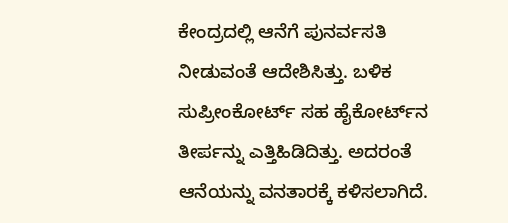ಕೇಂದ್ರದಲ್ಲಿ ಆನೆಗೆ ಪುನರ್ವಸತಿ ನೀಡುವಂತೆ ಆದೇಶಿಸಿತ್ತು. ಬಳಿಕ ಸುಪ್ರೀಂಕೋರ್ಟ್ ಸಹ ಹೈಕೋರ್ಟ್‌ನ ತೀರ್ಪನ್ನು ಎತ್ತಿಹಿಡಿದಿತ್ತು. ಅದರಂತೆ ಆನೆಯನ್ನು ವನತಾರಕ್ಕೆ ಕಳಿಸಲಾಗಿದೆ.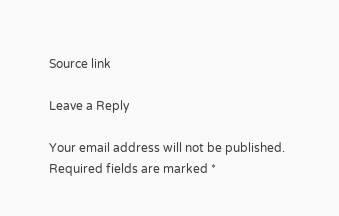Source link

Leave a Reply

Your email address will not be published. Required fields are marked *